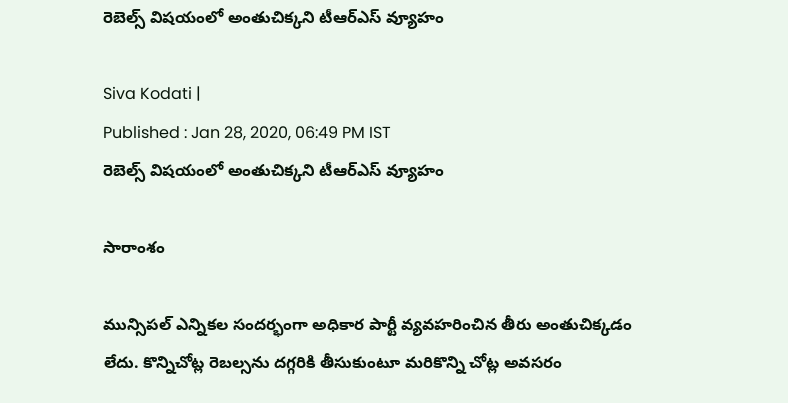రెబెల్స్ విషయంలో అంతుచిక్కని టీఆర్ఎస్ వ్యూహం

Siva Kodati |
Published : Jan 28, 2020, 06:49 PM IST
రెబెల్స్ విషయంలో అంతుచిక్కని టీఆర్ఎస్ వ్యూహం

సారాంశం

మున్సిపల్ ఎన్నికల సందర్భంగా అధికార పార్టీ వ్యవహరించిన తీరు అంతుచిక్కడం లేదు. కొన్నిచోట్ల రెబల్స‌ను దగ్గరికి తీసుకుంటూ మరికొన్ని చోట్ల అవసరం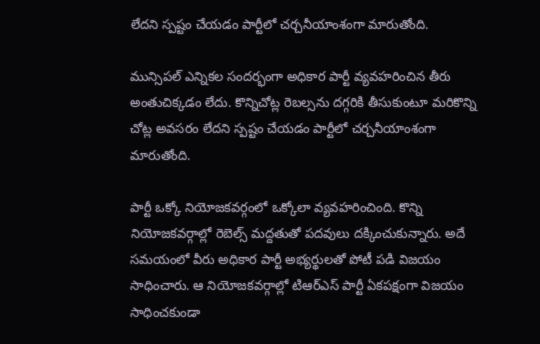లేదని స్పష్టం చేయడం పార్టీలో చర్చనీయాంశంగా మారుతోంది.

మున్సిపల్ ఎన్నికల సందర్భంగా అధికార పార్టీ వ్యవహరించిన తీరు అంతుచిక్కడం లేదు. కొన్నిచోట్ల రెబల్స‌ను దగ్గరికి తీసుకుంటూ మరికొన్ని చోట్ల అవసరం లేదని స్పష్టం చేయడం పార్టీలో చర్చనీయాంశంగా మారుతోంది.

పార్టీ ఒక్కో నియోజకవర్గంలో ఒక్కోలా వ్యవహరించింది. కొన్ని నియోజకవర్గాల్లో రెబెల్స్ మద్దతుతో పదవులు దక్కించుకున్నారు. అదే సమయంలో వీరు అధికార పార్టీ అభ్యర్థులతో పోటీ పడి విజయం సాధించారు. ఆ నియోజకవర్గాల్లో టిఆర్ఎస్ పార్టీ ఏకపక్షంగా విజయం సాధించకుండా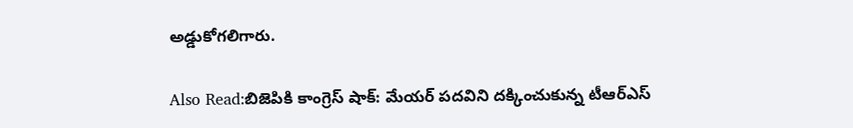అడ్డుకోగలిగారు.

Also Read:బిజెపికి కాంగ్రెస్ షాక్: మేయర్ పదవిని దక్కించుకున్న టీఆర్ఎస్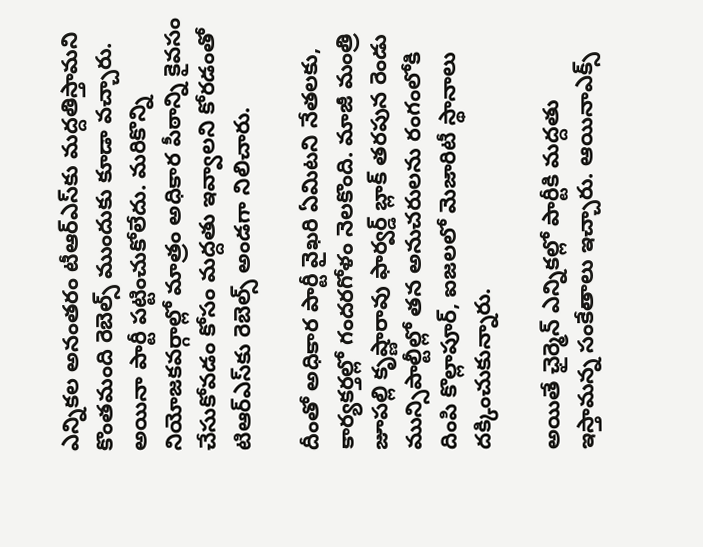ఎన్నికల అనంతరం టీఆర్ఎస్‌కు మద్దతిస్తామని కొంతమంది రెబెల్స్ ముందుకు కూడా వచ్చారు. అయినా పార్టీ పట్టించుకోలేదు. మరికొన్ని నియోజకవర్గాల్లో మాత్రం అధికార పీఠాన్ని కైవసం చేసుకోవడం కోసం మద్దతు ఇవ్వాలని కోరడంతో టిఆర్ఎస్‌కు రెబెల్స్ అండగా నిలిచారు.

దీంతో అధికార పార్టీ వైఖరి ఏమిటని నేతలకు, కార్యకర్తల్లో గందరగోళం నెలకొంది. మాజీ మంత్రి జూపల్లి కృష్ణారావు ఫార్వర్డ్ బ్లాక్ తరపున రెండు మున్సిపాల్టీల్లో తన అనుచరులను రంగంలోకి దింపి కొల్లాపూర్, ఐజలలో మెజారిటీ స్థానాలు దక్కించుకున్నారు.

అయితే ఛైర్మెన్ ఎన్నికల్లో పార్టీకి మద్దతు ఇస్తామన్న సంకేతాలు ఇచ్చారు. ఆయినాఎక్స్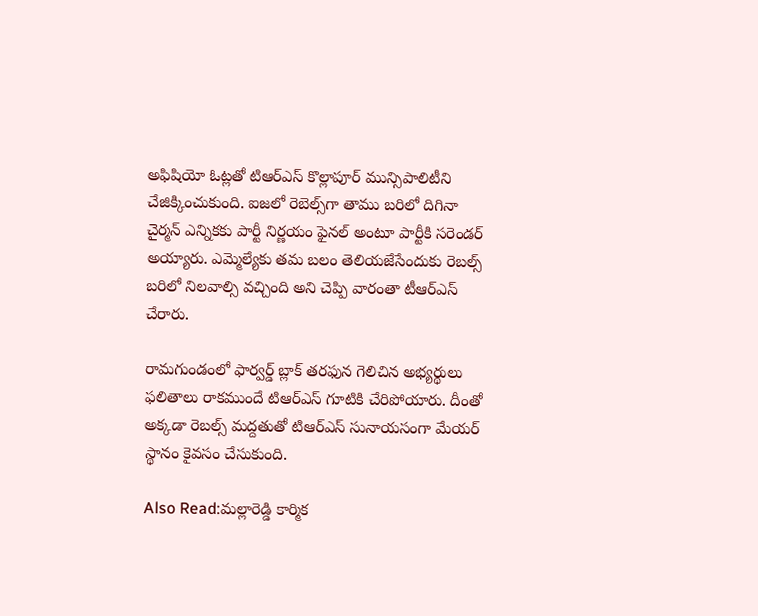అఫిషియో ఓట్లతో టిఆర్ఎస్ కొల్లాపూర్ మున్సిపాలిటీని చేజిక్కించుకుంది. ఐజలో రెబెల్స్‌గా తాము బరిలో దిగినా చైర్మన్ ఎన్నికకు పార్టీ నిర్ణయం ఫైనల్ అంటూ పార్టీకి సరెండర్ అయ్యారు. ఎమ్మెల్యేకు తమ బలం తెలియజేసేందుకు రెబల్స్ బరిలో నిలవాల్సి వచ్చింది అని చెప్పి వారంతా టీఆర్ఎస్ చేరారు.

రామగుండంలో ఫార్వర్డ్ బ్లాక్ తరఫున గెలిచిన అభ్యర్థులు ఫలితాలు రాకముందే టిఆర్ఎస్ గూటికి చేరిపోయారు. దీంతో అక్కడా రెబల్స్ మద్దతుతో టిఆర్ఎస్ సునాయసంగా మేయర్ స్థానం కైవసం చేసుకుంది.

Also Read:మల్లారెడ్డి కార్మిక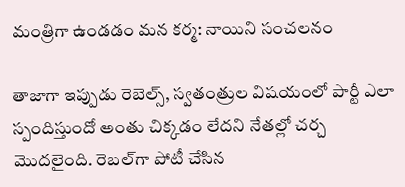మంత్రిగా ఉండడం మన కర్మ: నాయిని సంచలనం

తాజాగా ఇప్పుడు రెబెల్స్, స్వతంత్రుల విషయంలో పార్టీ ఎలా స్పందిస్తుందో అంతు చిక్కడం లేదని నేతల్లో చర్చ మొదలైంది. రెబల్‌గా పోటీ చేసిన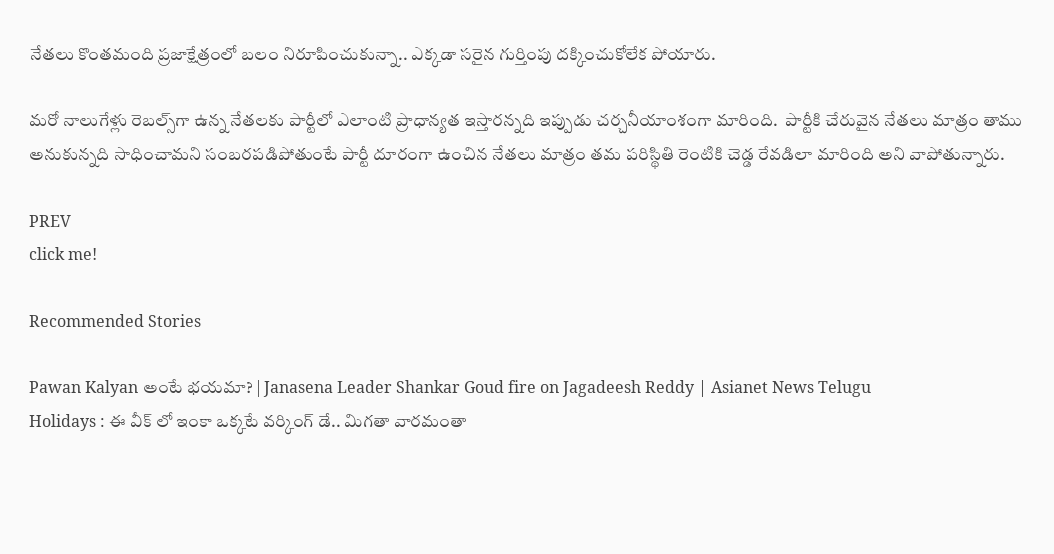నేతలు కొంతమంది ప్రజాక్షేత్రంలో బలం నిరూపించుకున్నా.. ఎక్కడా సరైన గుర్తింపు దక్కించుకోలేక పోయారు.

మరో నాలుగేళ్లు రెబల్స్‌గా ఉన్న నేతలకు పార్టీలో ఎలాంటి ప్రాధాన్యత ఇస్తారన్నది ఇప్పుడు చర్చనీయాంశంగా మారింది.  పార్టీకి చేరువైన నేతలు మాత్రం తాము అనుకున్నది సాధించామని సంబరపడిపోతుంటే పార్టీ దూరంగా ఉంచిన నేతలు మాత్రం తమ పరిస్థితి రెంటికి చెడ్డ రేవడిలా మారింది అని వాపోతున్నారు.

PREV
click me!

Recommended Stories

Pawan Kalyan అంటే భయమా? | Janasena Leader Shankar Goud fire on Jagadeesh Reddy | Asianet News Telugu
Holidays : ఈ వీక్ లో ఇంకా ఒక్కటే వర్కింగ్ డే.. మిగతా వారమంతా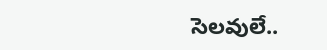సెలవులే..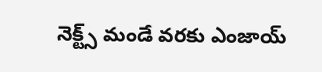నెక్ట్స్ మండే వరకు ఎంజాయ్